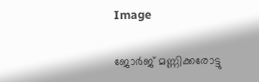Image

ജോർജ് മണ്ണിക്കരോട്ടു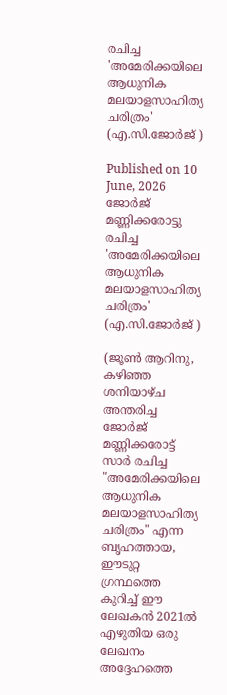രചിച്ച 'അമേരിക്കയിലെ ആധുനിക മലയാളസാഹിത്യ ചരിത്രം' (എ.സി.ജോർജ് )

Published on 10 June, 2026
ജോർജ് മണ്ണിക്കരോട്ടു രചിച്ച 'അമേരിക്കയിലെ ആധുനിക മലയാളസാഹിത്യ ചരിത്രം' (എ.സി.ജോർജ് )

(ജൂൺ ആറിനു, കഴിഞ്ഞ ശനിയാഴ്ച അന്തരിച്ച ജോർജ് മണ്ണിക്കരോട്ട് സാർ രചിച്ച "അമേരിക്കയിലെ ആധുനിക മലയാളസാഹിത്യ ചരിത്രം" എന്ന ബൃഹത്തായ,  ഈടുറ്റ ഗ്രന്ഥത്തെ കുറിച്ച് ഈ ലേഖകൻ 2021ൽ എഴുതിയ ഒരു ലേഖനം അദ്ദേഹത്തെ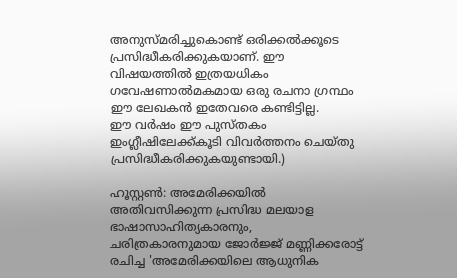അനുസ്മരിച്ചുകൊണ്ട് ഒരിക്കൽക്കൂടെ പ്രസിദ്ധീകരിക്കുകയാണ്. ഈ വിഷയത്തിൽ ഇത്രയധികം ഗവേഷണാൽമകമായ ഒരു രചനാ ഗ്രന്ഥം ഈ ലേഖകൻ ഇതേവരെ കണ്ടിട്ടില്ല.
ഈ വർഷം ഈ പുസ്തകം ഇംഗ്ലീഷിലേക്ക്കൂടി വിവർത്തനം ചെയ്തു പ്രസിദ്ധീകരിക്കുകയുണ്ടായി.)

ഹൂസ്റ്റണ്‍: അമേരിക്കയില്‍ അതിവസിക്കുന്ന പ്രസിദ്ധ മലയാള ഭാഷാസാഹിത്യകാരനും, ചരിത്രകാരനുമായ ജോര്‍ജ്ജ് മണ്ണിക്കരോട്ട്  രചിച്ച 'അമേരിക്കയിലെ ആധുനിക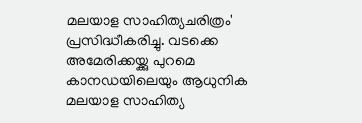മലയാള സാഹിത്യചരിത്രം' പ്രസിദ്ധീകരിച്ചു. വടക്കെ അമേരിക്കയ്ക്കു പുറമെ കാനഡയിലെയും ആധുനിക മലയാള സാഹിത്യ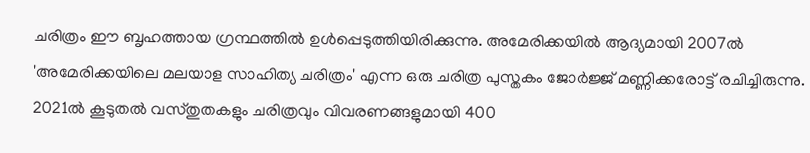ചരിത്രം ഈ ബൃഹത്തായ ഗ്രന്ഥത്തില്‍ ഉള്‍പ്പെടുത്തിയിരിക്കുന്നു. അമേരിക്കയില്‍ ആദ്യമായി 2007ല്‍ 'അമേരിക്കയിലെ മലയാള സാഹിത്യ ചരിത്രം' എന്ന ഒരു ചരിത്ര പുസ്തകം ജോര്‍ജ്ജ് മണ്ണിക്കരോട്ട് രചിച്ചിരുന്നു. 2021ല്‍ കൂടുതല്‍ വസ്തുതകളും ചരിത്രവും വിവരണങ്ങളുമായി 400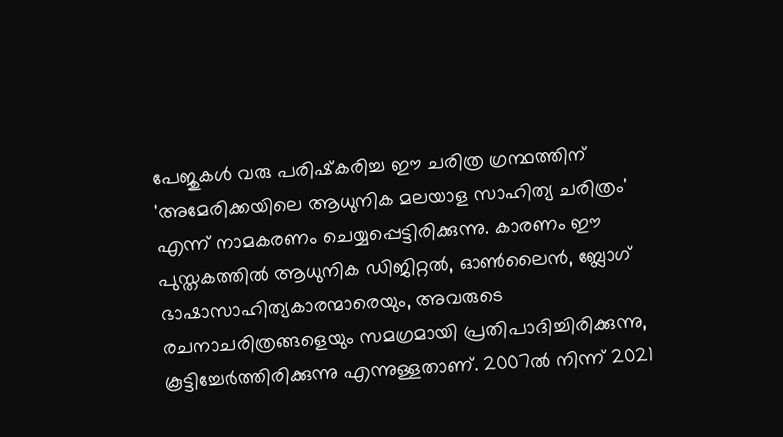പേജുകള്‍ വരു പരിഷ്‌കരിച്ച ഈ ചരിത്ര ഗ്രന്ഥത്തിന് 'അമേരിക്കയിലെ ആധുനിക മലയാള സാഹിത്യ ചരിത്രം' എന്ന് നാമകരണം ചെയ്യപ്പെട്ടിരിക്കുന്നു. കാരണം ഈ പുസ്തകത്തില്‍ ആധുനിക ഡിജിറ്റല്‍, ഓണ്‍ലൈന്‍, ബ്ലോഗ് ഭാഷാസാഹിത്യകാരന്മാരെയും, അവരുടെ രചനാചരിത്രങ്ങളെയും സമഗ്രമായി പ്രതിപാദിച്ചിരിക്കുന്നു, കൂട്ടിച്ചേര്‍ത്തിരിക്കുന്നു എന്നുള്ളതാണ്. 2007ല്‍ നിന്ന് 2021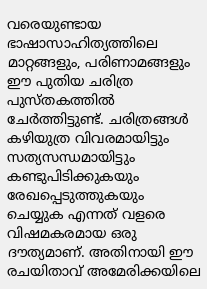വരെയുണ്ടായ ഭാഷാസാഹിത്യത്തിലെ മാറ്റങ്ങളും, പരിണാമങ്ങളും ഈ പുതിയ ചരിത്ര പുസ്തകത്തില്‍ ചേര്‍ത്തിട്ടുണ്ട്. ചരിത്രങ്ങള്‍ കഴിയുത്ര വിവരമായിട്ടും സത്യസന്ധമായിട്ടും കണ്ടുപിടിക്കുകയും രേഖപ്പെടുത്തുകയും ചെയ്യുക എന്നത് വളരെ വിഷമകരമായ ഒരു ദൗത്യമാണ്. അതിനായി ഈ രചയിതാവ് അമേരിക്കയിലെ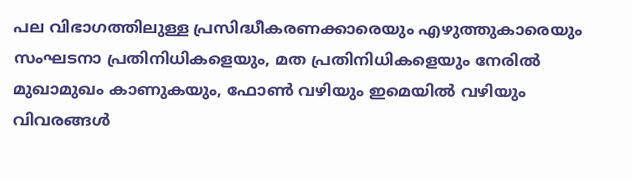പല വിഭാഗത്തിലുള്ള പ്രസിദ്ധീകരണക്കാരെയും എഴുത്തുകാരെയും സംഘടനാ പ്രതിനിധികളെയും, മത പ്രതിനിധികളെയും നേരില്‍ മുഖാമുഖം കാണുകയും, ഫോണ്‍ വഴിയും ഇമെയില്‍ വഴിയും വിവരങ്ങള്‍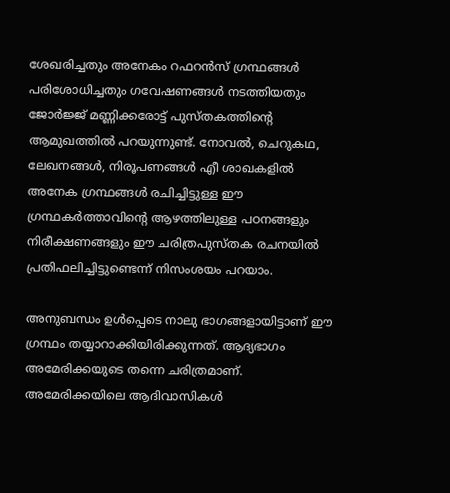ശേഖരിച്ചതും അനേകം റഫറന്‍സ് ഗ്രന്ഥങ്ങള്‍ പരിശോധിച്ചതും ഗവേഷണങ്ങള്‍ നടത്തിയതും ജോര്‍ജ്ജ് മണ്ണിക്കരോട്ട് പുസ്തകത്തിന്റെ ആമുഖത്തില്‍ പറയുന്നുണ്ട്. നോവല്‍, ചെറുകഥ, ലേഖനങ്ങള്‍, നിരൂപണങ്ങള്‍ എീ ശാഖകളില്‍ അനേക ഗ്രന്ഥങ്ങള്‍ രചിച്ചിട്ടുള്ള ഈ ഗ്രന്ഥകര്‍ത്താവിന്റെ ആഴത്തിലുള്ള പഠനങ്ങളും നിരീക്ഷണങ്ങളും ഈ ചരിത്രപുസ്തക രചനയില്‍ പ്രതിഫലിച്ചിട്ടുണ്ടെന്ന് നിസംശയം പറയാം.

അനുബന്ധം ഉള്‍പ്പെടെ നാലു ഭാഗങ്ങളായിട്ടാണ് ഈ ഗ്രന്ഥം തയ്യാറാക്കിയിരിക്കുന്നത്. ആദ്യഭാഗം അമേരിക്കയുടെ തന്നെ ചരിത്രമാണ്. അമേരിക്കയിലെ ആദിവാസികള്‍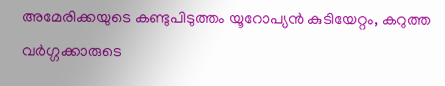അമേരിക്കയുടെ കണ്ടുപിടുത്തം യൂറോപ്യന്‍ കുടിയേറ്റം, കറുത്ത വര്‍ഗ്ഗക്കാരുടെ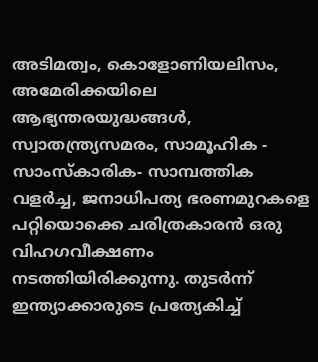അടിമത്വം, കൊളോണിയലിസം, അമേരിക്കയിലെ ആഭ്യന്തരയുദ്ധങ്ങള്‍, സ്വാതന്ത്ര്യസമരം, സാമൂഹിക - സാംസ്‌കാരിക- സാമ്പത്തിക വളര്‍ച്ച, ജനാധിപത്യ ഭരണമുറകളെ പറ്റിയൊക്കെ ചരിത്രകാരന്‍ ഒരു വിഹഗവീക്ഷണം നടത്തിയിരിക്കുന്നു. തുടര്‍ന്ന് ഇന്ത്യാക്കാരുടെ പ്രത്യേകിച്ച്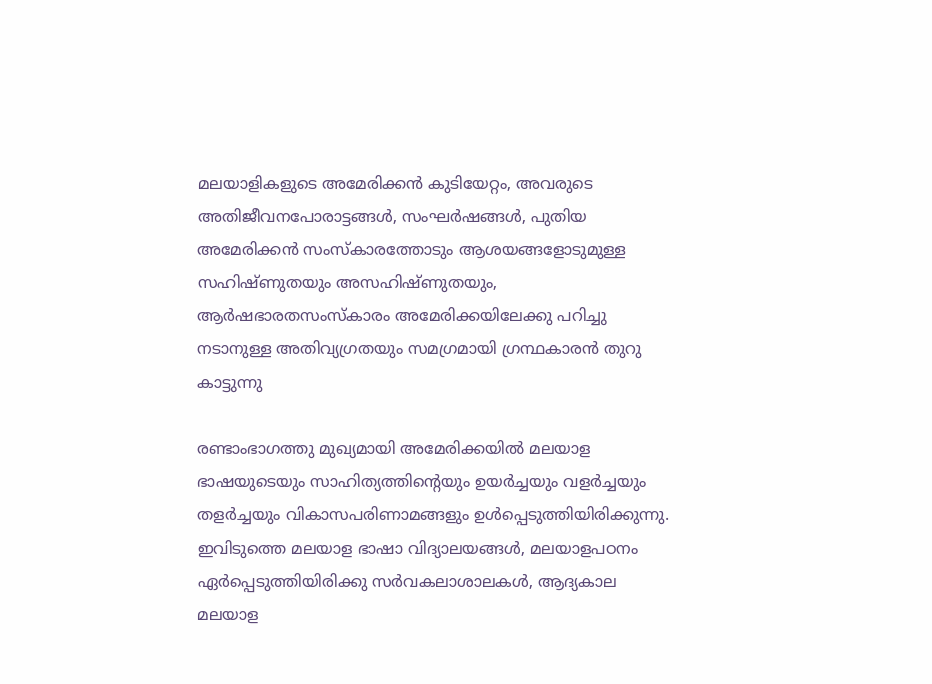മലയാളികളുടെ അമേരിക്കന്‍ കുടിയേറ്റം, അവരുടെ അതിജീവനപോരാട്ടങ്ങള്‍, സംഘര്‍ഷങ്ങള്‍, പുതിയ അമേരിക്കന്‍ സംസ്‌കാരത്തോടും ആശയങ്ങളോടുമുള്ള സഹിഷ്ണുതയും അസഹിഷ്ണുതയും, ആര്‍ഷഭാരതസംസ്‌കാരം അമേരിക്കയിലേക്കു പറിച്ചു നടാനുള്ള അതിവ്യഗ്രതയും സമഗ്രമായി ഗ്രന്ഥകാരന്‍ തുറു കാട്ടുന്നു

രണ്ടാംഭാഗത്തു മുഖ്യമായി അമേരിക്കയില്‍ മലയാള ഭാഷയുടെയും സാഹിത്യത്തിന്റെയും ഉയര്‍ച്ചയും വളര്‍ച്ചയും തളര്‍ച്ചയും വികാസപരിണാമങ്ങളും ഉള്‍പ്പെടുത്തിയിരിക്കുന്നു. ഇവിടുത്തെ മലയാള ഭാഷാ വിദ്യാലയങ്ങള്‍, മലയാളപഠനം ഏര്‍പ്പെടുത്തിയിരിക്കു സര്‍വകലാശാലകള്‍, ആദ്യകാല മലയാള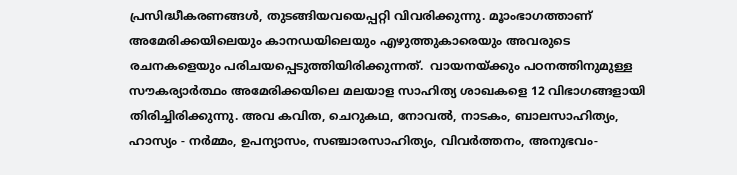പ്രസിദ്ധീകരണങ്ങള്‍, തുടങ്ങിയവയെപ്പറ്റി വിവരിക്കുന്നു. മൂാംഭാഗത്താണ് അമേരിക്കയിലെയും കാനഡയിലെയും എഴുത്തുകാരെയും അവരുടെ രചനകളെയും പരിചയപ്പെടുത്തിയിരിക്കുന്നത്.  വായനയ്ക്കും പഠനത്തിനുമുള്ള സൗകര്യാര്‍ത്ഥം അമേരിക്കയിലെ മലയാള സാഹിത്യ ശാഖകളെ 12 വിഭാഗങ്ങളായി തിരിച്ചിരിക്കുന്നു. അവ കവിത, ചെറുകഥ, നോവല്‍, നാടകം, ബാലസാഹിത്യം, ഹാസ്യം - നര്‍മ്മം, ഉപന്യാസം, സഞ്ചാരസാഹിത്യം, വിവര്‍ത്തനം, അനുഭവം-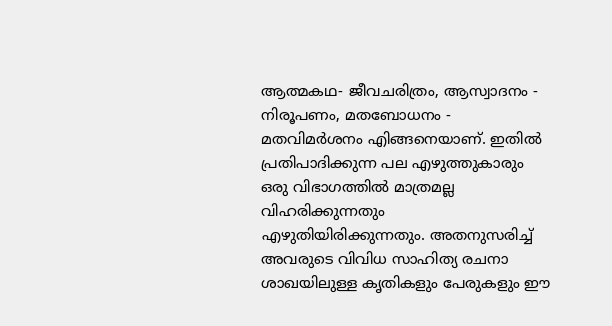ആത്മകഥ- ജീവചരിത്രം, ആസ്വാദനം - നിരൂപണം, മതബോധനം - മതവിമര്‍ശനം എിങ്ങനെയാണ്. ഇതില്‍ പ്രതിപാദിക്കുന്ന പല എഴുത്തുകാരും ഒരു വിഭാഗത്തില്‍ മാത്രമല്ല വിഹരിക്കുന്നതും എഴുതിയിരിക്കുന്നതും. അതനുസരിച്ച് അവരുടെ വിവിധ സാഹിത്യ രചനാ ശാഖയിലുള്ള കൃതികളും പേരുകളും ഈ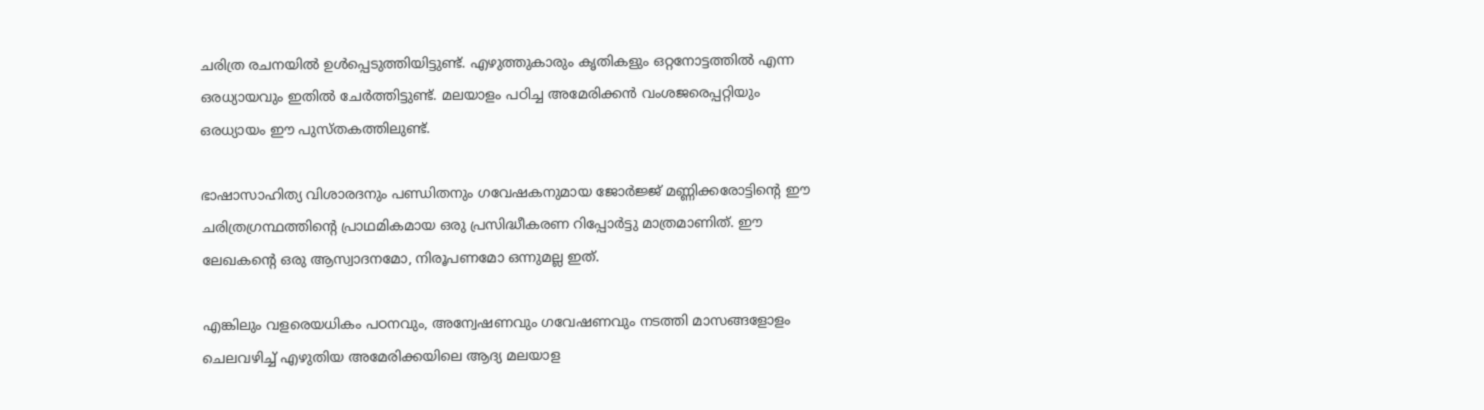ചരിത്ര രചനയില്‍ ഉള്‍പ്പെടുത്തിയിട്ടുണ്ട്. എഴുത്തുകാരും കൃതികളും ഒറ്റനോട്ടത്തില്‍ എന്ന ഒരധ്യായവും ഇതില്‍ ചേര്‍ത്തിട്ടുണ്ട്. മലയാളം പഠിച്ച അമേരിക്കന്‍ വംശജരെപ്പറ്റിയും ഒരധ്യായം ഈ പുസ്തകത്തിലുണ്ട്.

ഭാഷാസാഹിത്യ വിശാരദനും പണ്ഡിതനും ഗവേഷകനുമായ ജോര്‍ജ്ജ് മണ്ണിക്കരോട്ടിന്റെ ഈ ചരിത്രഗ്രന്ഥത്തിന്റെ പ്രാഥമികമായ ഒരു പ്രസിദ്ധീകരണ റിപ്പോര്‍ട്ടു മാത്രമാണിത്. ഈ ലേഖകന്റെ ഒരു ആസ്വാദനമോ, നിരൂപണമോ ഒന്നുമല്ല ഇത്.

എങ്കിലും വളരെയധികം പഠനവും, അന്വേഷണവും ഗവേഷണവും നടത്തി മാസങ്ങളോളം ചെലവഴിച്ച് എഴുതിയ അമേരിക്കയിലെ ആദ്യ മലയാള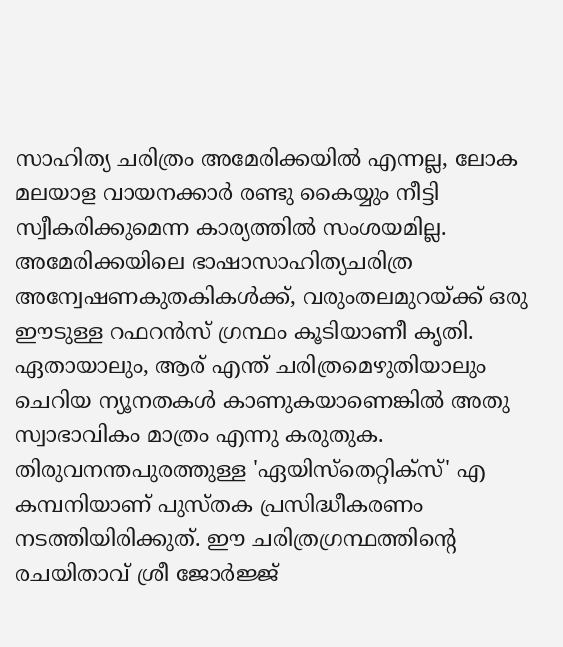സാഹിത്യ ചരിത്രം അമേരിക്കയില്‍ എന്നല്ല, ലോക മലയാള വായനക്കാര്‍ രണ്ടു കൈയ്യും നീട്ടി സ്വീകരിക്കുമെന്ന കാര്യത്തില്‍ സംശയമില്ല. അമേരിക്കയിലെ ഭാഷാസാഹിത്യചരിത്ര അന്വേഷണകുതകികള്‍ക്ക്, വരുംതലമുറയ്ക്ക് ഒരു ഈടുള്ള റഫറന്‍സ് ഗ്രന്ഥം കൂടിയാണീ കൃതി. ഏതായാലും, ആര് എന്ത് ചരിത്രമെഴുതിയാലും ചെറിയ ന്യൂനതകള്‍ കാണുകയാണെങ്കില്‍ അതു സ്വാഭാവികം മാത്രം എന്നു കരുതുക. തിരുവനന്തപുരത്തുള്ള 'ഏയിസ്‌തെറ്റിക്‌സ്' എ കമ്പനിയാണ് പുസ്തക പ്രസിദ്ധീകരണം നടത്തിയിരിക്കുത്. ഈ ചരിത്രഗ്രന്ഥത്തിന്റെ രചയിതാവ് ശ്രീ ജോര്‍ജ്ജ്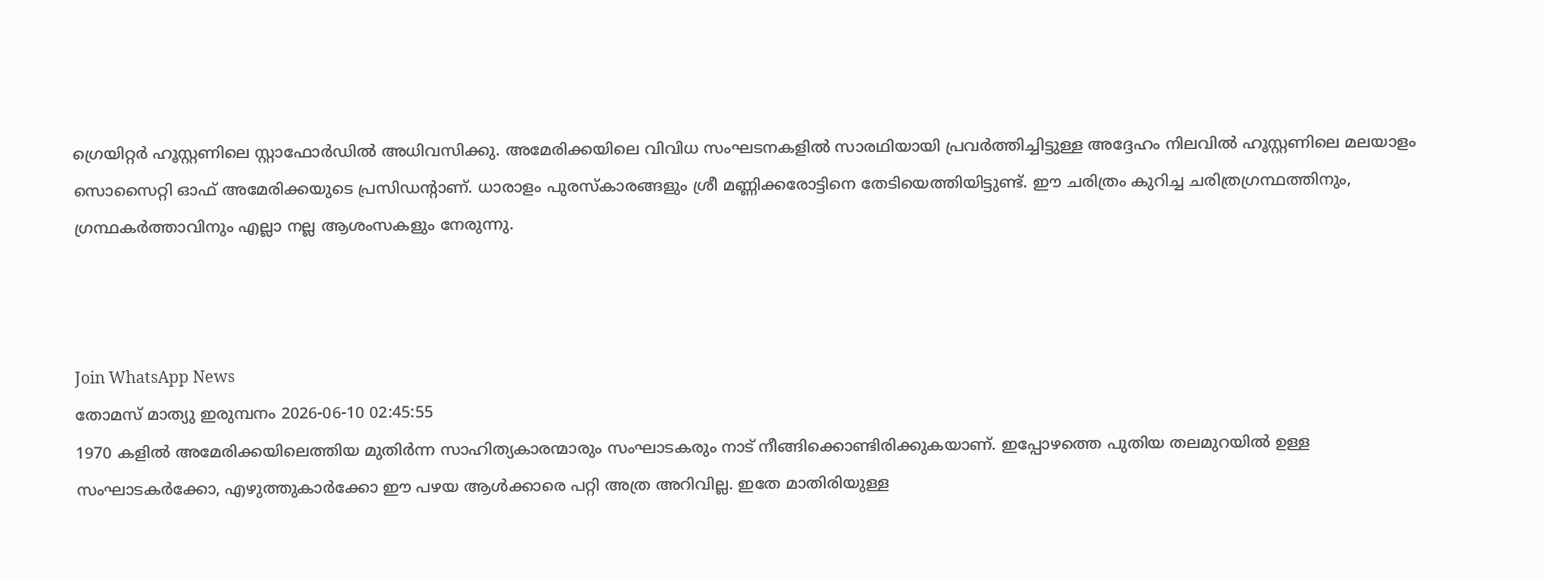ഗ്രെയിറ്റര്‍ ഹൂസ്റ്റണിലെ സ്റ്റാഫോര്‍ഡില്‍ അധിവസിക്കു. അമേരിക്കയിലെ വിവിധ സംഘടനകളില്‍ സാരഥിയായി പ്രവര്‍ത്തിച്ചിട്ടുള്ള അദ്ദേഹം നിലവില്‍ ഹൂസ്റ്റണിലെ മലയാളം സൊസൈറ്റി ഓഫ് അമേരിക്കയുടെ പ്രസിഡന്റാണ്. ധാരാളം പുരസ്‌കാരങ്ങളും ശ്രീ മണ്ണിക്കരോട്ടിനെ തേടിയെത്തിയിട്ടുണ്ട്. ഈ ചരിത്രം കുറിച്ച ചരിത്രഗ്രന്ഥത്തിനും, ഗ്രന്ഥകര്‍ത്താവിനും എല്ലാ നല്ല ആശംസകളും നേരുന്നു.



Join WhatsApp News
തോമസ് മാത്യു ഇരുമ്പനം 2026-06-10 02:45:55
1970 കളിൽ അമേരിക്കയിലെത്തിയ മുതിർന്ന സാഹിത്യകാരന്മാരും സംഘാടകരും നാട് നീങ്ങിക്കൊണ്ടിരിക്കുകയാണ്. ഇപ്പോഴത്തെ പുതിയ തലമുറയിൽ ഉള്ള സംഘാടകർക്കോ, എഴുത്തുകാർക്കോ ഈ പഴയ ആൾക്കാരെ പറ്റി അത്ര അറിവില്ല. ഇതേ മാതിരിയുള്ള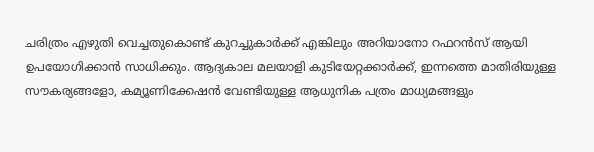ചരിത്രം എഴുതി വെച്ചതുകൊണ്ട് കുറച്ചുകാർക്ക് എങ്കിലും അറിയാനോ റഫറൻസ് ആയി ഉപയോഗിക്കാൻ സാധിക്കും. ആദ്യകാല മലയാളി കുടിയേറ്റക്കാർക്ക്, ഇന്നത്തെ മാതിരിയുള്ള സൗകര്യങ്ങളോ, കമ്യൂണിക്കേഷൻ വേണ്ടിയുള്ള ആധുനിക പത്രം മാധ്യമങ്ങളും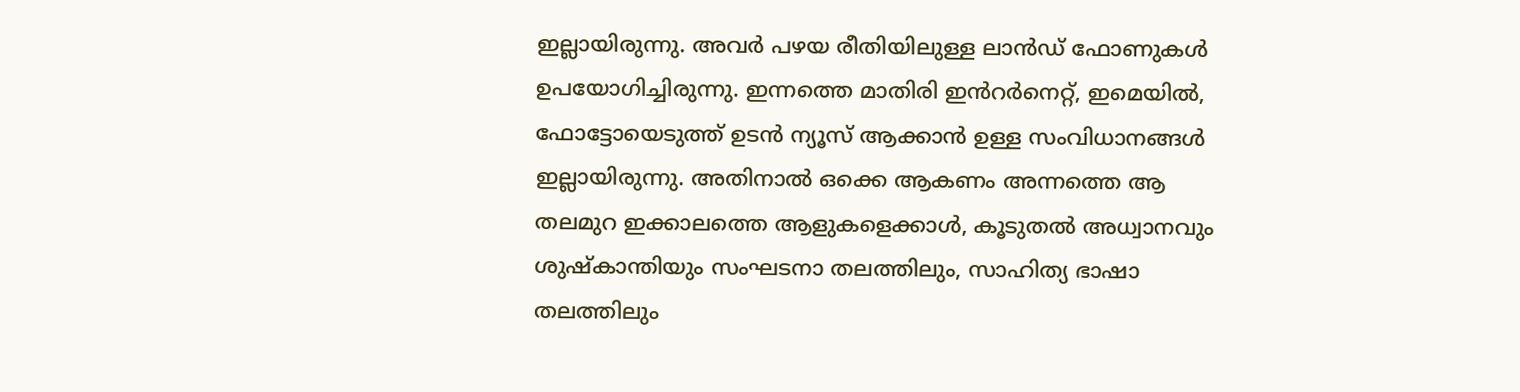ഇല്ലായിരുന്നു. അവർ പഴയ രീതിയിലുള്ള ലാൻഡ് ഫോണുകൾ ഉപയോഗിച്ചിരുന്നു. ഇന്നത്തെ മാതിരി ഇൻറർനെറ്റ്, ഇമെയിൽ, ഫോട്ടോയെടുത്ത് ഉടൻ ന്യൂസ് ആക്കാൻ ഉള്ള സംവിധാനങ്ങൾ ഇല്ലായിരുന്നു. അതിനാൽ ഒക്കെ ആകണം അന്നത്തെ ആ തലമുറ ഇക്കാലത്തെ ആളുകളെക്കാൾ, കൂടുതൽ അധ്വാനവും ശുഷ്കാന്തിയും സംഘടനാ തലത്തിലും, സാഹിത്യ ഭാഷാ തലത്തിലും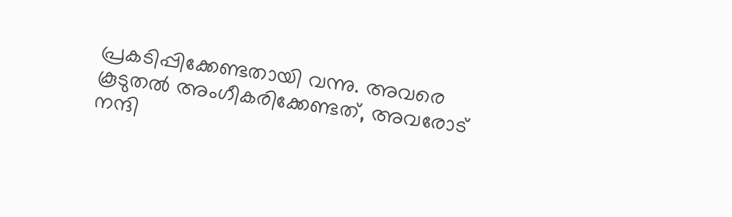പ്രകടിപ്പിക്കേണ്ടതായി വന്നു. അവരെ കൂടുതൽ അംഗീകരിക്കേണ്ടത്, അവരോട് നന്ദി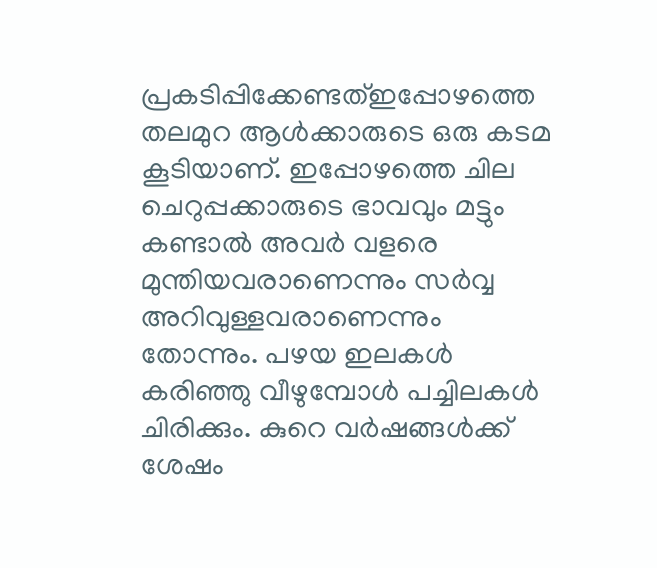പ്രകടിപ്പിക്കേണ്ടത്ഇപ്പോഴത്തെ തലമുറ ആൾക്കാരുടെ ഒരു കടമ കൂടിയാണ്. ഇപ്പോഴത്തെ ചില ചെറുപ്പക്കാരുടെ ഭാവവും മട്ടും കണ്ടാൽ അവർ വളരെ മുന്തിയവരാണെന്നും സർവ്വ അറിവുള്ളവരാണെന്നും തോന്നും. പഴയ ഇലകൾ കരിഞ്ഞു വീഴുമ്പോൾ പച്ചിലകൾ ചിരിക്കും. കുറെ വർഷങ്ങൾക്ക് ശേഷം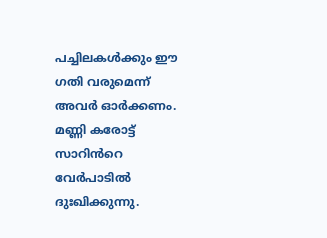പച്ചിലകൾക്കും ഈ ഗതി വരുമെന്ന് അവർ ഓർക്കണം. മണ്ണി കരോട്ട് സാറിൻറെ വേർപാടിൽ ദുഃഖിക്കുന്നു.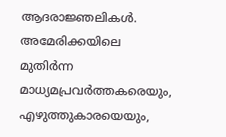ആദരാജ്ഞലികൾ. അമേരിക്കയിലെ മുതിർന്ന മാധ്യമപ്രവർത്തകരെയും, എഴുത്തുകാരയെയും,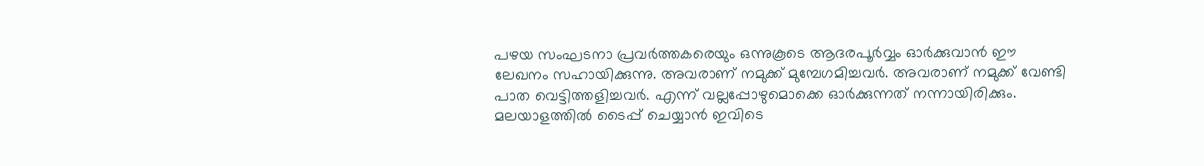പഴയ സംഘടനാ പ്രവർത്തകരെയും ഒന്നുകൂടെ ആദരപൂർവ്വം ഓർക്കുവാൻ ഈ ലേഖനം സഹായിക്കുന്നു. അവരാണ് നമുക്ക് മുമ്പേഗമിച്ചവർ. അവരാണ് നമുക്ക് വേണ്ടി പാത വെട്ടിത്തളിച്ചവർ. എന്ന് വല്ലപ്പോഴുമൊക്കെ ഓർക്കുന്നത് നന്നായിരിക്കും.
മലയാളത്തില്‍ ടൈപ്പ് ചെയ്യാന്‍ ഇവിടെ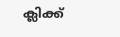ക്ലിക്ക്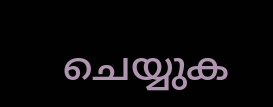ചെയ്യുക